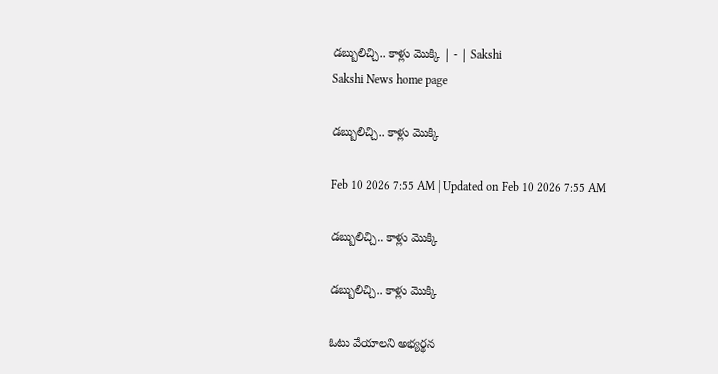డబ్బులిచ్చి.. కాళ్లు మొక్కి | - | Sakshi
Sakshi News home page

డబ్బులిచ్చి.. కాళ్లు మొక్కి

Feb 10 2026 7:55 AM | Updated on Feb 10 2026 7:55 AM

డబ్బులిచ్చి.. కాళ్లు మొక్కి

డబ్బులిచ్చి.. కాళ్లు మొక్కి

ఓటు వేయాలని అభ్యర్థన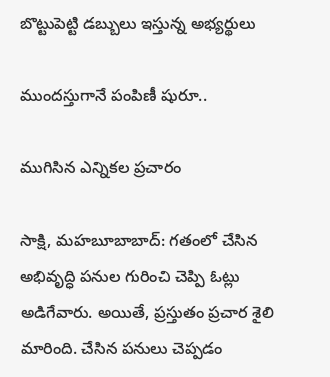బొట్టుపెట్టి డబ్బులు ఇస్తున్న అభ్యర్థులు

ముందస్తుగానే పంపిణీ షురూ..

ముగిసిన ఎన్నికల ప్రచారం

సాక్షి, మహబూబాబాద్‌: గతంలో చేసిన అభివృద్ధి పనుల గురించి చెప్పి ఓట్లు అడిగేవారు. అయితే, ప్రస్తుతం ప్రచార శైలి మారింది. చేసిన పనులు చెప్పడం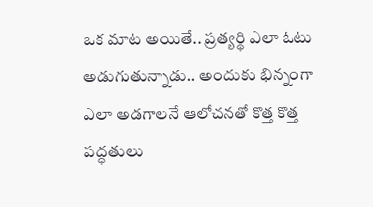ఒక మాట అయితే.. ప్రత్యర్థి ఎలా ఓటు అడుగుతున్నాడు.. అందుకు భిన్నంగా ఎలా అడగాలనే ఆలోచనతో కొత్త కొత్త పద్ధతులు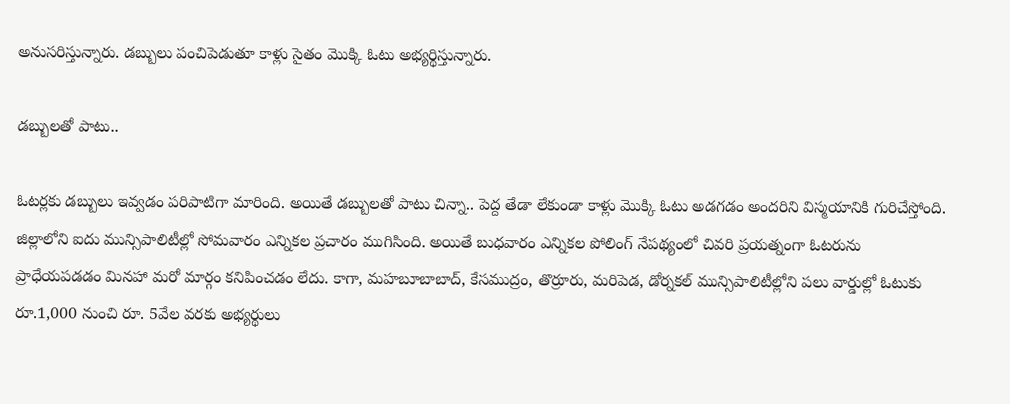అనుసరిస్తున్నారు. డబ్బులు పంచిపెడుతూ కాళ్లు సైతం మొక్కి ఓటు అభ్యర్థిస్తున్నారు.

డబ్బులతో పాటు..

ఓటర్లకు డబ్బులు ఇవ్వడం పరిపాటిగా మారింది. అయితే డబ్బులతో పాటు చిన్నా.. పెద్ద తేడా లేకుండా కాళ్లు మొక్కి ఓటు అడగడం అందరిని విస్మయానికి గురిచేస్తోంది. జిల్లాలోని ఐదు మున్సిపాలిటీల్లో సోమవారం ఎన్నికల ప్రచారం ముగిసింది. అయితే బుధవారం ఎన్నికల పోలింగ్‌ నేపథ్యంలో చివరి ప్రయత్నంగా ఓటరును ప్రాధేయపడడం మినహా మరో మార్గం కనిపించడం లేదు. కాగా, మహబూబాబాద్‌, కేసముద్రం, తొర్రూరు, మరిపెడ, డోర్నకల్‌ మున్సిపాలిటీల్లోని పలు వార్డుల్లో ఓటుకు రూ.1,000 నుంచి రూ. 5వేల వరకు అభ్యర్థులు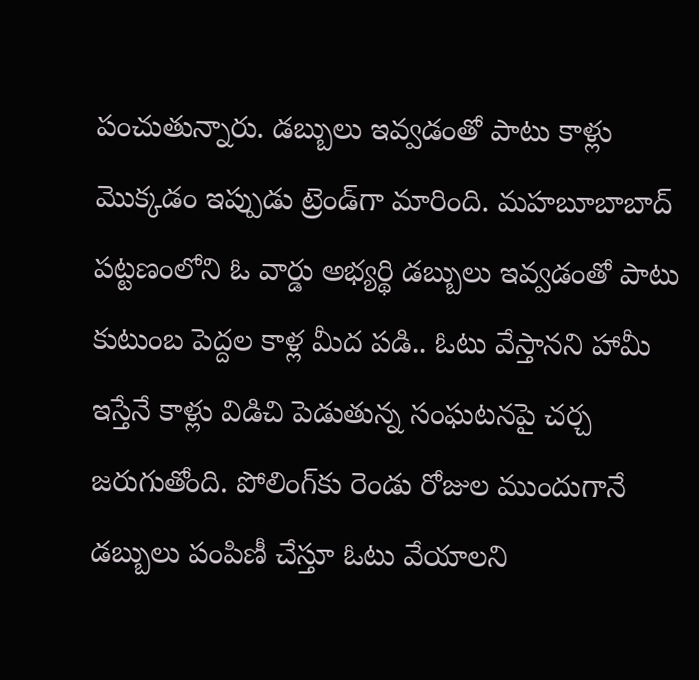పంచుతున్నారు. డబ్బులు ఇవ్వడంతో పాటు కాళ్లు మొక్కడం ఇప్పుడు ట్రెండ్‌గా మారింది. మహబూబాబాద్‌ పట్టణంలోని ఓ వార్డు అభ్యర్థి డబ్బులు ఇవ్వడంతో పాటు కుటుంబ పెద్దల కాళ్ల మీద పడి.. ఓటు వేస్తానని హామీ ఇస్తేనే కాళ్లు విడిచి పెడుతున్న సంఘటనపై చర్చ జరుగుతోంది. పోలింగ్‌కు రెండు రోజుల ముందుగానే డబ్బులు పంపిణీ చేస్తూ ఓటు వేయాలని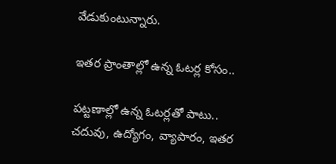వేడుకుంటున్నారు.

ఇతర ప్రాంతాల్లో ఉన్న ఓటర్ల కోసం..

పట్టణాల్లో ఉన్న ఓటర్లతో పాటు.. చదువు, ఉద్యోగం, వ్యాపారం, ఇతర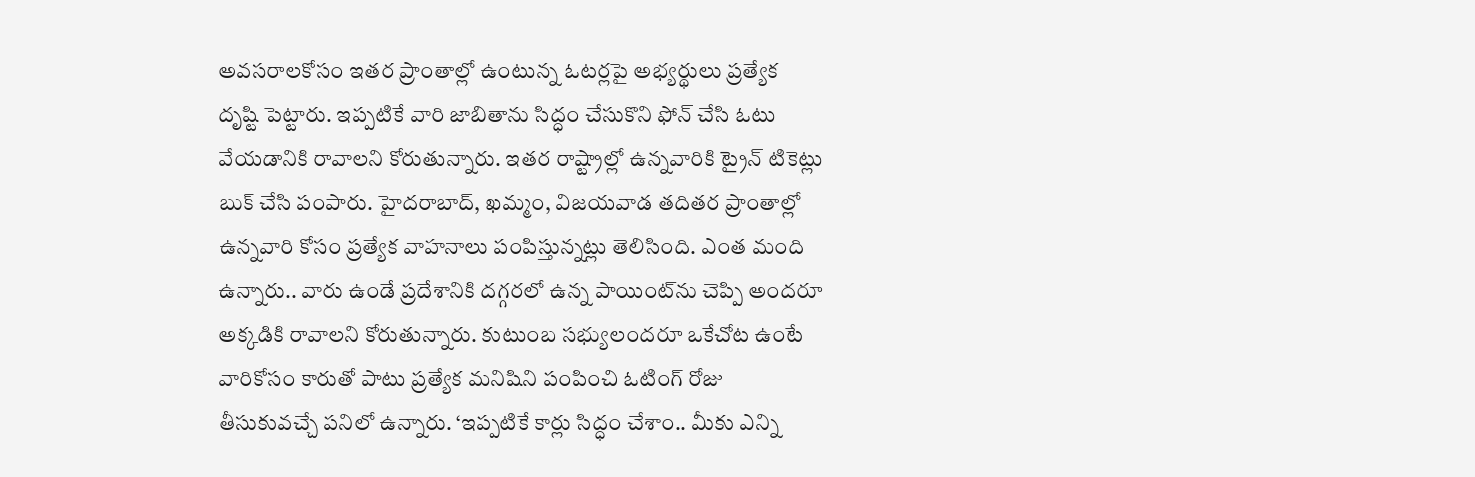అవసరాలకోసం ఇతర ప్రాంతాల్లో ఉంటున్న ఓటర్లపై అభ్యర్థులు ప్రత్యేక దృష్టి పెట్టారు. ఇప్పటికే వారి జాబితాను సిద్ధం చేసుకొని ఫోన్‌ చేసి ఓటు వేయడానికి రావాలని కోరుతున్నారు. ఇతర రాష్ట్రాల్లో ఉన్నవారికి ట్రైన్‌ టికెట్లు బుక్‌ చేసి పంపారు. హైదరాబాద్‌, ఖమ్మం, విజయవాడ తదితర ప్రాంతాల్లో ఉన్నవారి కోసం ప్రత్యేక వాహనాలు పంపిస్తున్నట్లు తెలిసింది. ఎంత మంది ఉన్నారు.. వారు ఉండే ప్రదేశానికి దగ్గరలో ఉన్న పాయింట్‌ను చెప్పి అందరూ అక్కడికి రావాలని కోరుతున్నారు. కుటుంబ సభ్యులందరూ ఒకేచోట ఉంటే వారికోసం కారుతో పాటు ప్రత్యేక మనిషిని పంపించి ఓటింగ్‌ రోజు తీసుకువచ్చే పనిలో ఉన్నారు. ‘ఇప్పటికే కార్లు సిద్ధం చేశాం.. మీకు ఎన్ని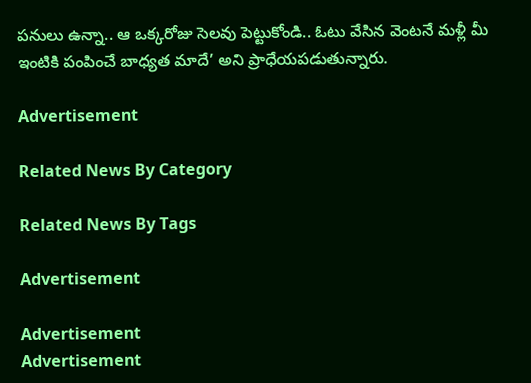పనులు ఉన్నా.. ఆ ఒక్కరోజు సెలవు పెట్టుకోండి.. ఓటు వేసిన వెంటనే మళ్లీ మీ ఇంటికి పంపించే బాధ్యత మాదే’ అని ప్రాధేయపడుతున్నారు.

Advertisement

Related News By Category

Related News By Tags

Advertisement

Advertisement
Advertisement